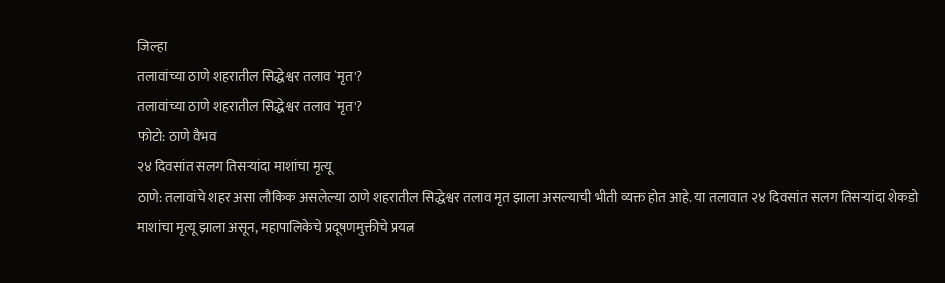जिल्हा
तलावांच्या ठाणे शहरातील सिद्धेश्वर तलाव `मृत'?
तलावांच्या ठाणे शहरातील सिद्धेश्वर तलाव `मृत'?
फोटो: ठाणे वैभव
२४ दिवसांत सलग तिसऱ्यांदा माशांचा मृत्यू
ठाणे: तलावांचे शहर असा लौकिक असलेल्या ठाणे शहरातील सिद्धेश्वर तलाव मृत झाला असल्याची भीती व्यक्त होत आहे. या तलावात २४ दिवसांत सलग तिसऱ्यांदा शेकडो माशांचा मृत्यू झाला असून, महापालिकेचे प्रदूषणमुक्तीचे प्रयत्न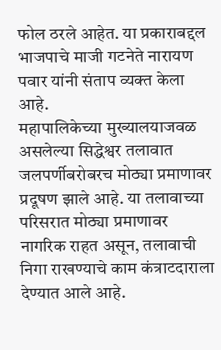फोल ठरले आहेत. या प्रकाराबद्दल भाजपाचे माजी गटनेते नारायण पवार यांनी संताप व्यक्त केला आहे.
महापालिकेच्या मुख्यालयाजवळ असलेल्या सिद्धेश्वर तलावात जलपर्णीबरोबरच मोठ्या प्रमाणावर प्रदूषण झाले आहे. या तलावाच्या परिसरात मोठ्या प्रमाणावर नागरिक राहत असून, तलावाची निगा राखण्याचे काम कंत्राटदाराला देण्यात आले आहे.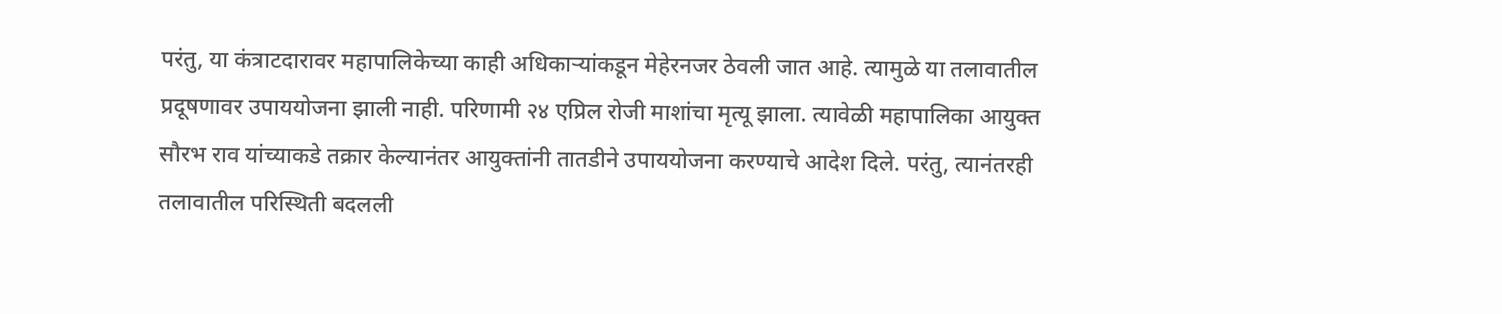परंतु, या कंत्राटदारावर महापालिकेच्या काही अधिकाऱ्यांकडून मेहेरनजर ठेवली जात आहे. त्यामुळे या तलावातील प्रदूषणावर उपाययोजना झाली नाही. परिणामी २४ एप्रिल रोजी माशांचा मृत्यू झाला. त्यावेळी महापालिका आयुक्त सौरभ राव यांच्याकडे तक्रार केल्यानंतर आयुक्तांनी तातडीने उपाययोजना करण्याचे आदेश दिले. परंतु, त्यानंतरही तलावातील परिस्थिती बदलली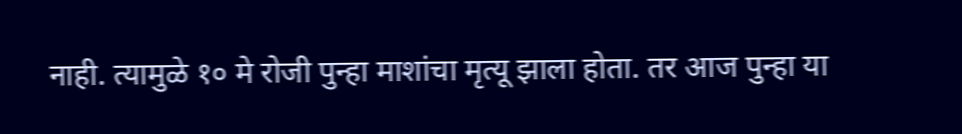नाही. त्यामुळे १० मे रोजी पुन्हा माशांचा मृत्यू झाला होता. तर आज पुन्हा या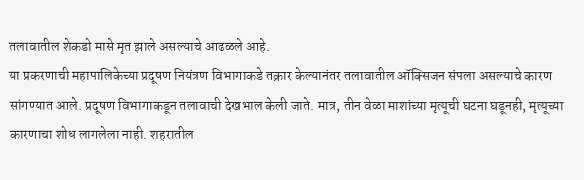तलावातील शेकडो मासे मृत झाले असल्याचे आढळले आहे.
या प्रकरणाची महापालिकेच्या प्रदूषण नियंत्रण विभागाकडे तक्रार केल्यानंतर तलावातील ऑक्सिजन संपला असल्याचे कारण सांगण्यात आले. प्रदूषण विभागाकडून तलावाची देखभाल केली जाते. मात्र, तीन वेळा माशांच्या मृत्यूची घटना घडूनही, मृत्यूच्या कारणाचा शोध लागलेला नाही. शहरातील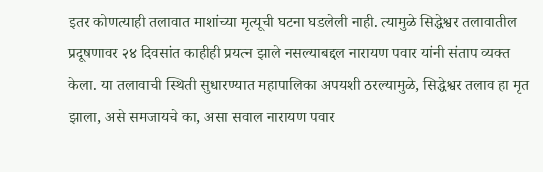इतर कोणत्याही तलावात माशांच्या मृत्यूची घटना घडलेली नाही. त्यामुळे सिद्धेश्वर तलावातील प्रदूषणावर २४ दिवसांत काहीही प्रयत्न झाले नसल्याबद्दल नारायण पवार यांनी संताप व्यक्त केला. या तलावाची स्थिती सुधारण्यात महापालिका अपयशी ठरल्यामुळे, सिद्धेश्वर तलाव हा मृत झाला, असे समजायचे का, असा सवाल नारायण पवार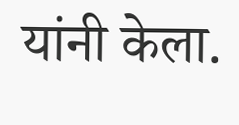यांनी केला.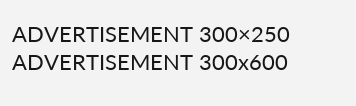ADVERTISEMENT 300×250
ADVERTISEMENT 300x600